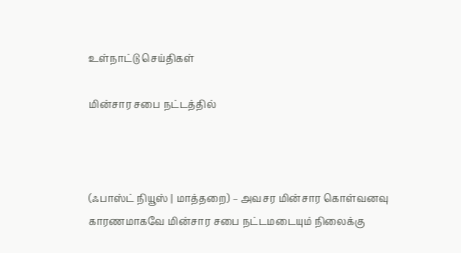உள்நாட்டு செய்திகள்

மின்சார சபை நட்டத்தில்



(ஃபாஸ்ட் நியூஸ் | மாத்தறை) – அவசர மின்சார கொள்வனவு காரணமாகவே மின்சார சபை நட்டமடையும் நிலைக்கு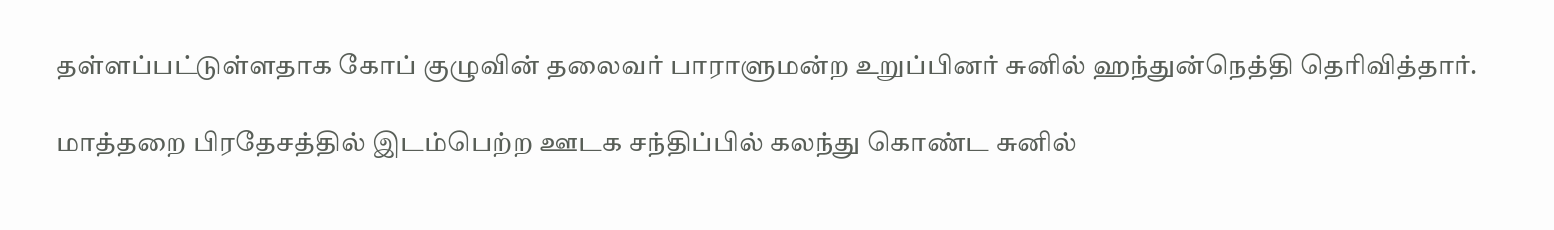தள்ளப்பட்டுள்ளதாக கோப் குழுவின் தலைவர் பாராளுமன்ற உறுப்பினர் சுனில் ஹந்துன்நெத்தி தெரிவித்தார்.

மாத்தறை பிரதேசத்தில் இடம்பெற்ற ஊடக சந்திப்பில் கலந்து கொண்ட சுனில்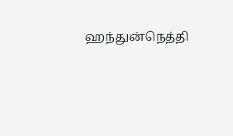ஹந்துன்நெத்தி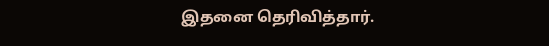இதனை தெரிவித்தார்.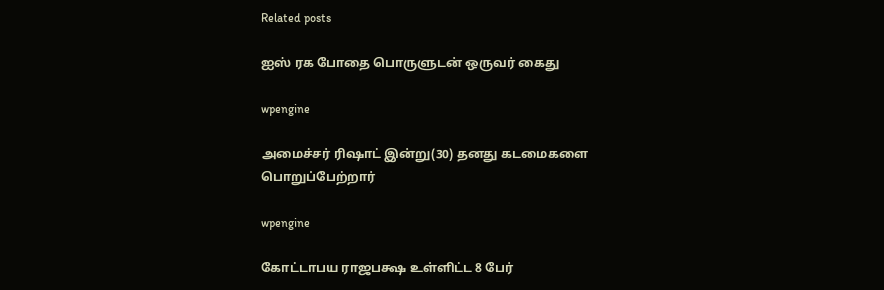Related posts

ஐஸ் ரக போதை பொருளுடன் ஒருவர் கைது

wpengine

அமைச்சர் ரிஷாட் இன்று(30) தனது கடமைகளை பொறுப்பேற்றார்

wpengine

கோட்டாபய ராஜபக்ஷ உள்ளிட்ட 8 பேர்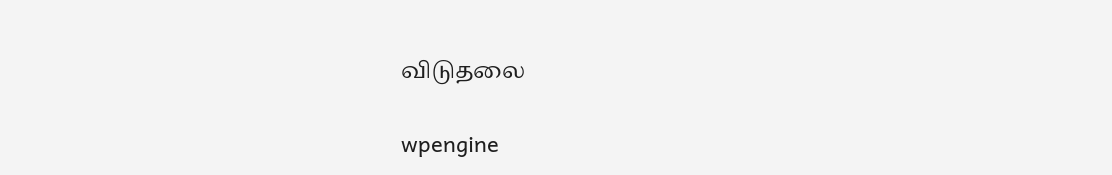விடுதலை

wpengine